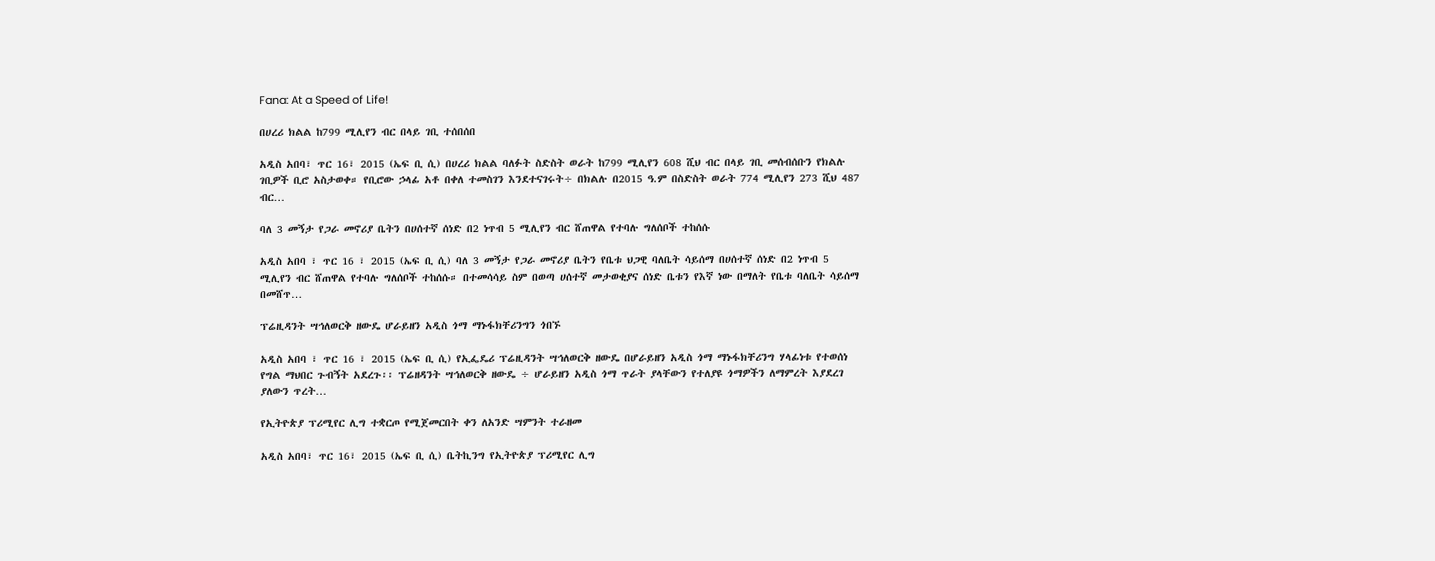Fana: At a Speed of Life!

በሀረሪ ክልል ከ799 ሚሊየን ብር በላይ ገቢ ተሰበሰበ

አዲስ አበባ፣ ጥር 16፣ 2015 (ኤፍ ቢ ሲ) በሀረሪ ክልል ባለፉት ስድስት ወራት ከ799 ሚሊየን 608 ሺህ ብር በላይ ገቢ መሰብሰቡን የክልሉ ገቢዎች ቢሮ አስታወቀ። የቢሮው ኃላፊ አቶ በቀለ ተመስገን እንደተናገሩት÷ በክልሉ በ2015 ዓ.ም በስድስት ወራት 774 ሚሊየን 273 ሺህ 487 ብር…

ባለ 3 መኝታ የጋራ መኖሪያ ቤትን በሀሰተኛ ሰነድ በ2 ነጥብ 5 ሚሊየን ብር ሸጠዋል የተባሉ ግለሰቦች ተከሰሱ

አዲስ አበባ ፣ ጥር 16 ፣ 2015 (ኤፍ ቢ ሲ) ባለ 3 መኝታ የጋራ መኖሪያ ቤትን የቤቱ ህጋዊ ባለቤት ሳይሰማ በሀሰተኛ ሰነድ በ2 ነጥብ 5 ሚሊየን ብር ሸጠዋል የተባሉ ግለሰቦች ተከሰሱ። በተመሳሳይ ስም በወጣ ሀሰተኛ መታወቂያና ሰነድ ቤቱን የእኛ ነው በማለት የቤቱ ባለቤት ሳይሰማ በመሸጥ…

ፕሬዚዳንት ሣኅለወርቅ ዘውዴ ሆራይዘን አዲስ ጎማ ማኑፋክቸሪንግን ጎበኙ

አዲስ አበባ ፣ ጥር 16 ፣ 2015 (ኤፍ ቢ ሲ) የኢፌዴሪ ፕሬዚዳንት ሣኅለወርቅ ዘውዴ በሆራይዘን አዲስ ጎማ ማኑፋክቸሪንግ ሃላፊነቱ የተወሰነ የግል ማህበር ጉብኝት አደረጉ፡፡ ፕሬዘዳንት ሣኅለወርቅ ዘውዴ ÷ ሆራይዘን አዲስ ጎማ ጥራት ያላቸውን የተለያዩ ጎማዎችን ለማምረት እያደረገ ያለውን ጥረት…

የኢትዮጵያ ፕሪሚየር ሊግ ተቋርጦ የሚጀመርበት ቀን ለአንድ ሣምንት ተራዘመ

አዲስ አበባ፣ ጥር 16፣ 2015 (ኤፍ ቢ ሲ) ቤትኪንግ የኢትዮጵያ ፕሪሚየር ሊግ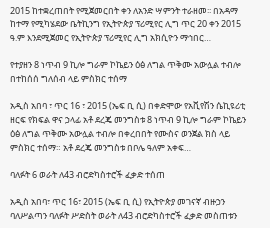2015 ከተቋረጠበት የሚጀመርበት ቀን ለአንድ ሣምንት ተራዘመ፡፡ በአዳማ ከተማ የሚካሄደው ቤትኪንግ የኢትዮጵያ ፕሪሚየር ሊግ ጥር 20 ቀን 2015 ዓ.ም እንደሚጀመር የኢትዮጵያ ፕሪሚየር ሊግ አክሲዮን ማኅበር…

የተያዘን 8 ነጥብ 9 ኪሎ ግራም ኮኬይን ዕፅ ለግል ጥቅሙ አውሏል ተብሎ በተከሰሰ ግለሰብ ላይ ምስክር ተሰማ

አዲስ አበባ ፣ ጥር 16 ፣ 2015 (ኤፍ ቢ ሲ) በቀድሞው የአቪየሽን ሴኪዩሪቲ ዘርፍ የክፍል ዋና ኃላፊ አቶ ደረጄ መንግስቱ 8 ነጥብ 9 ኪሎ ግራም ኮኬይን ዕፅ ለግል ጥቅሙ አውሏል ተብሎ በቀረበበት የሙስና ወንጀል ክስ ላይ ምስክር ተሰማ። አቶ ደረጄ መንግስቱ በቦሌ ዓለም አቀፍ…

ባለፉት 6 ወራት ለ43 ብሮድካስተሮች ፈቃድ ተሰጠ

አዲስ አበባ፣ ጥር 16፣ 2015 (ኤፍ ቢ ሲ) የኢትዮጵያ መገናኛ ብዙኃን ባለሥልጣን ባለፉት ሥድስት ወራት ለ43 ብሮድካስተሮች ፈቃድ መስጠቱን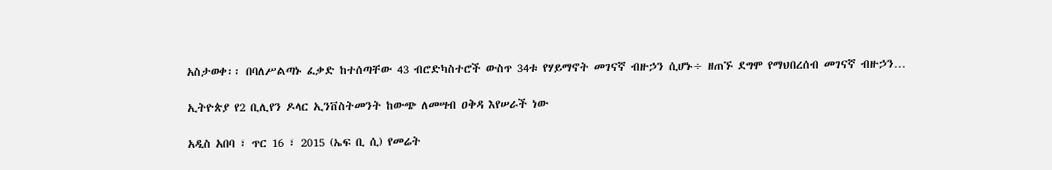አስታወቀ፡፡ በባለሥልጣኑ ፈቃድ ከተሰጣቸው 43 ብሮድካስተሮች ውስጥ 34ቱ የሃይማኖት መገናኛ ብዙኃን ሲሆኑ÷ ዘጠኙ ደግሞ የማህበረሰብ መገናኛ ብዙኃን…

ኢትዮጵያ የ2 ቢሊየን ዶላር ኢንቨስትመንት ከውጭ ለመሣብ ዐቅዳ እየሠራች ነው

አዲስ አበባ ፣ ጥር 16 ፣ 2015 (ኤፍ ቢ ሲ) የመሬት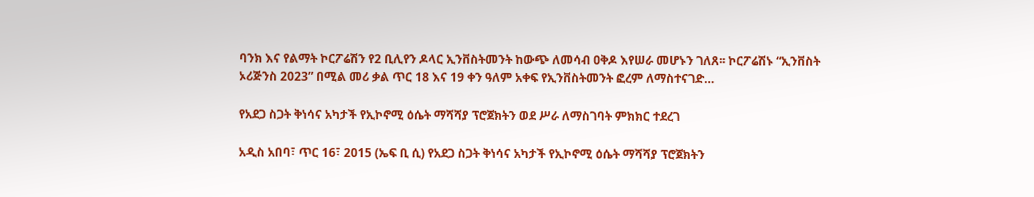ባንክ እና የልማት ኮርፖሬሽን የ2 ቢሊየን ዶላር ኢንቨስትመንት ከውጭ ለመሳብ ዐቅዶ እየሠራ መሆኑን ገለጸ፡፡ ኮርፖሬሽኑ “ኢንቨስት ኦሪጅንስ 2023” በሚል መሪ ቃል ጥር 18 እና 19 ቀን ዓለም አቀፍ የኢንቨስትመንት ፎረም ለማስተናገድ…

የአደጋ ስጋት ቅነሳና አካታች የኢኮኖሚ ዕሴት ማሻሻያ ፕሮጀክትን ወደ ሥራ ለማስገባት ምክክር ተደረገ

አዲስ አበባ፣ ጥር 16፣ 2015 (ኤፍ ቢ ሲ) የአደጋ ስጋት ቅነሳና አካታች የኢኮኖሚ ዕሴት ማሻሻያ ፕሮጀክትን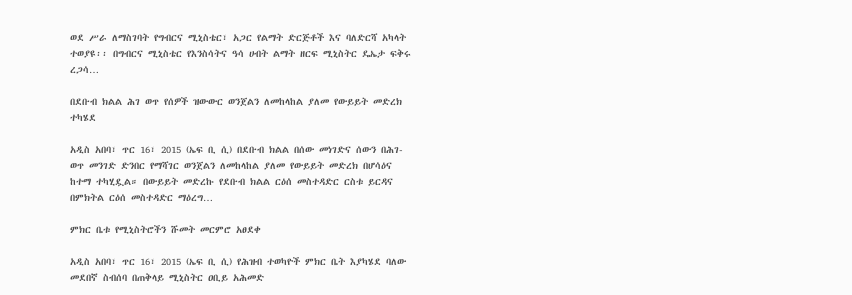ወደ ሥራ ለማስገባት የግብርና ሚኒስቴር፣ አጋር የልማት ድርጅቶች እና ባለድርሻ አካላት ተወያዩ፡፡ በግብርና ሚኒስቴር የእንስሳትና ዓሳ ሀብት ልማት ዘርፍ ሚኒስትር ዴኤታ ፍቅሩ ረጋሳ…

በደቡብ ክልል ሕገ ወጥ የሰዎች ዝውውር ወንጀልን ለመከላከል ያለመ የውይይት መድረክ ተካሄደ

አዲስ አበባ፣ ጥር 16፣ 2015 (ኤፍ ቢ ሲ) በደቡብ ክልል በሰው መነገድና ሰውን በሕገ-ወጥ መንገድ ድንበር የማሻገር ወንጀልን ለመከላከል ያለመ የውይይት መድረክ በሆሳዕና ከተማ ተካሂዷል። በውይይት መድረኩ የደቡብ ክልል ርዕሰ መስተዳድር ርስቱ ይርዳና በምክትል ርዕሰ መስተዳድር ማዕረግ…

ምክር ቤቱ የሚኒስትሮችን ሹመት መርምሮ አፀደቀ

አዲስ አበባ፣ ጥር 16፣ 2015 (ኤፍ ቢ ሲ) የሕዝብ ተወካዮች ምክር ቤት እያካሄደ ባለው መደበኛ ስብሰባ በጠቅላይ ሚኒስትር ዐቢይ አሕመድ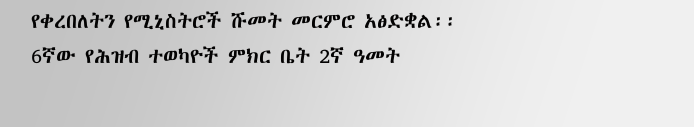የቀረበለትን የሚኒስትሮች ሹመት መርምሮ አፅድቋል፡፡ 6ኛው የሕዝብ ተወካዮች ምክር ቤት 2ኛ ዓመት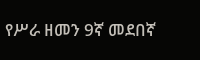የሥራ ዘመን 9ኛ መደበኛ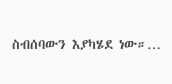ስብሰባውን እያካሄደ ነው።…